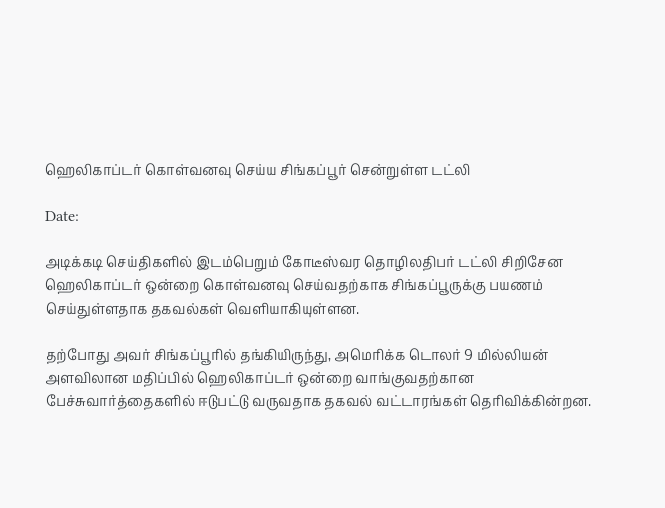ஹெலிகாப்டர் கொள்வனவு செய்ய சிங்கப்பூர் சென்றுள்ள டட்லி

Date:

அடிக்கடி செய்திகளில் இடம்பெறும் கோடீஸ்வர தொழிலதிபர் டட்லி சிறிசேன ஹெலிகாப்டர் ஒன்றை கொள்வனவு செய்வதற்காக சிங்கப்பூருக்கு பயணம் செய்துள்ளதாக தகவல்கள் வெளியாகியுள்ளன.

தற்போது அவர் சிங்கப்பூரில் தங்கியிருந்து, அமெரிக்க டொலர் 9 மில்லியன் அளவிலான மதிப்பில் ஹெலிகாப்டர் ஒன்றை வாங்குவதற்கான பேச்சுவார்த்தைகளில் ஈடுபட்டு வருவதாக தகவல் வட்டாரங்கள் தெரிவிக்கின்றன.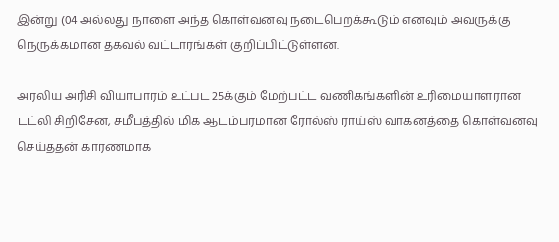இன்று (04 அல்லது நாளை அந்த கொள்வனவு நடைபெறக்கூடும் எனவும் அவருக்கு நெருக்கமான தகவல் வட்டாரங்கள் குறிப்பிட்டுள்ளன.

அரலிய அரிசி வியாபாரம் உட்பட 25க்கும் மேற்பட்ட வணிகங்களின் உரிமையாளரான டட்லி சிறிசேன, சமீபத்தில் மிக ஆடம்பரமான ரோல்ஸ் ராய்ஸ் வாகனத்தை கொள்வனவு செய்ததன் காரணமாக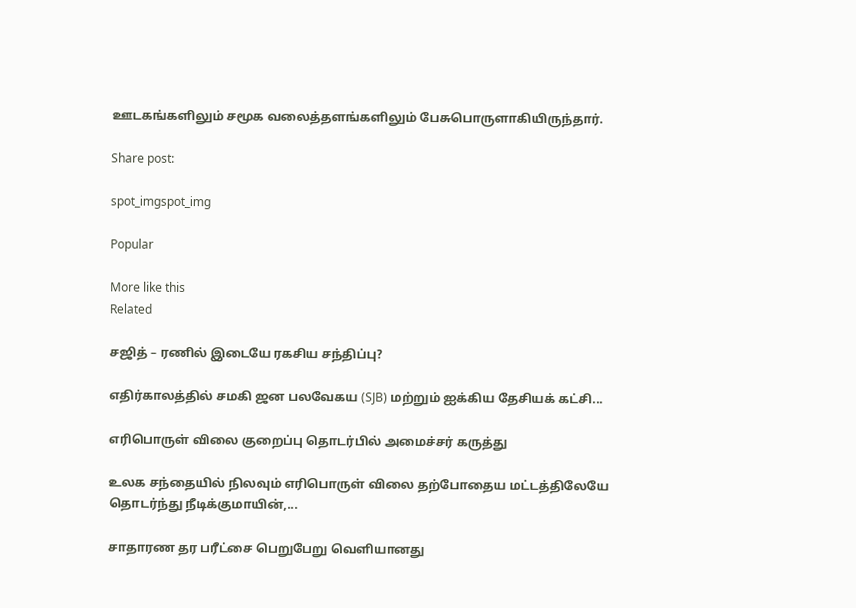ஊடகங்களிலும் சமூக வலைத்தளங்களிலும் பேசுபொருளாகியிருந்தார்.

Share post:

spot_imgspot_img

Popular

More like this
Related

சஜித் – ரணில் இடையே ரகசிய சந்திப்பு?

எதிர்காலத்தில் சமகி ஜன பலவேகய (SJB) மற்றும் ஐக்கிய தேசியக் கட்சி...

எரிபொருள் விலை குறைப்பு தொடர்பில் அமைச்சர் கருத்து

உலக சந்தையில் நிலவும் எரிபொருள் விலை தற்போதைய மட்டத்திலேயே தொடர்ந்து நீடிக்குமாயின்,...

சாதாரண தர பரீட்சை பெறுபேறு வெளியானது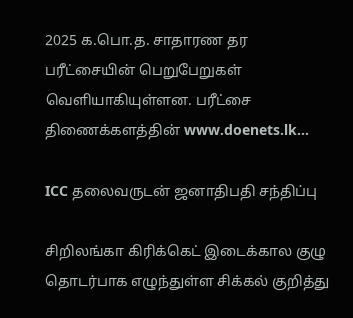2025 க.பொ.த. சாதாரண தர பரீட்சையின் பெறுபேறுகள் வெளியாகியுள்ளன. பரீட்சை திணைக்களத்தின் www.doenets.lk...

ICC தலைவருடன் ஜனாதிபதி சந்திப்பு

சிறிலங்கா கிரிக்கெட் இடைக்கால குழு தொடர்பாக எழுந்துள்ள சிக்கல் குறித்து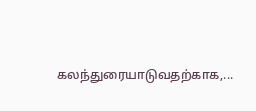கலந்துரையாடுவதற்காக,...